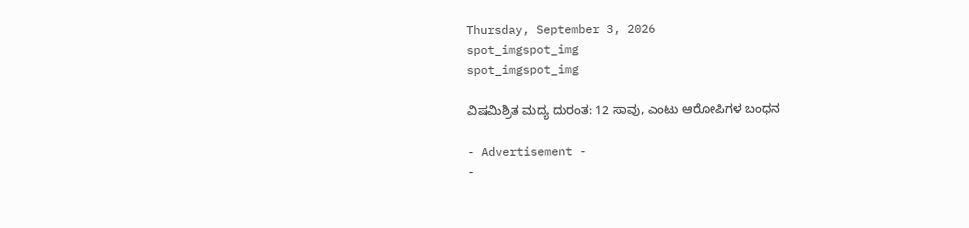Thursday, September 3, 2026
spot_imgspot_img
spot_imgspot_img

ವಿಷಮಿಶ್ರಿತ ಮದ್ಯ ದುರಂತ: 12 ಸಾವು, ಎಂಟು ಆರೋಪಿಗಳ ಬಂಧನ

- Advertisement -
-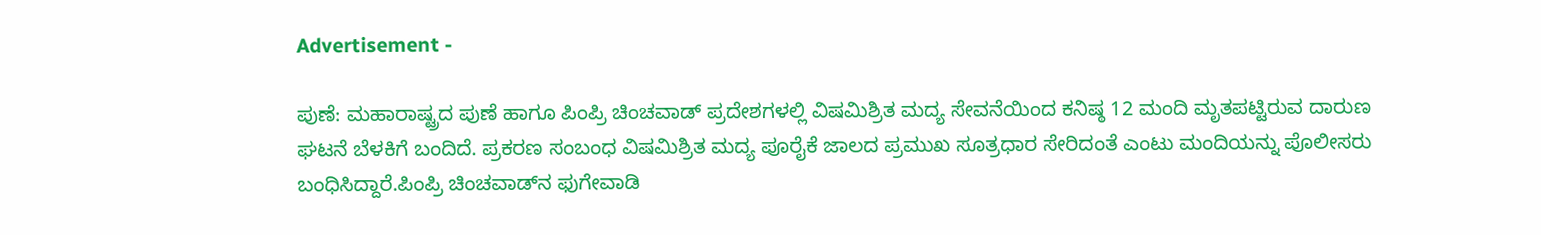Advertisement -

ಪುಣೆ: ಮಹಾರಾಷ್ಟ್ರದ ಪುಣೆ ಹಾಗೂ ಪಿಂಪ್ರಿ ಚಿಂಚವಾಡ್ ಪ್ರದೇಶಗಳಲ್ಲಿ ವಿಷಮಿಶ್ರಿತ ಮದ್ಯ ಸೇವನೆಯಿಂದ ಕನಿಷ್ಠ 12 ಮಂದಿ ಮೃತಪಟ್ಟಿರುವ ದಾರುಣ ಘಟನೆ ಬೆಳಕಿಗೆ ಬಂದಿದೆ. ಪ್ರಕರಣ ಸಂಬಂಧ ವಿಷಮಿಶ್ರಿತ ಮದ್ಯ ಪೂರೈಕೆ ಜಾಲದ ಪ್ರಮುಖ ಸೂತ್ರಧಾರ ಸೇರಿದಂತೆ ಎಂಟು ಮಂದಿಯನ್ನು ಪೊಲೀಸರು ಬಂಧಿಸಿದ್ದಾರೆ.ಪಿಂಪ್ರಿ ಚಿಂಚವಾಡ್‌ನ ಫುಗೇವಾಡಿ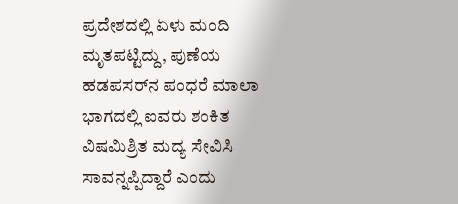ಪ್ರದೇಶದಲ್ಲಿ ಏಳು ಮಂದಿ ಮೃತಪಟ್ಟಿದ್ದು, ಪುಣೆಯ ಹಡಪಸರ್‌ನ ಪಂಧರೆ ಮಾಲಾ ಭಾಗದಲ್ಲಿ ಐವರು ಶಂಕಿತ ವಿಷಮಿಶ್ರಿತ ಮದ್ಯ ಸೇವಿಸಿ ಸಾವನ್ನಪ್ಪಿದ್ದಾರೆ ಎಂದು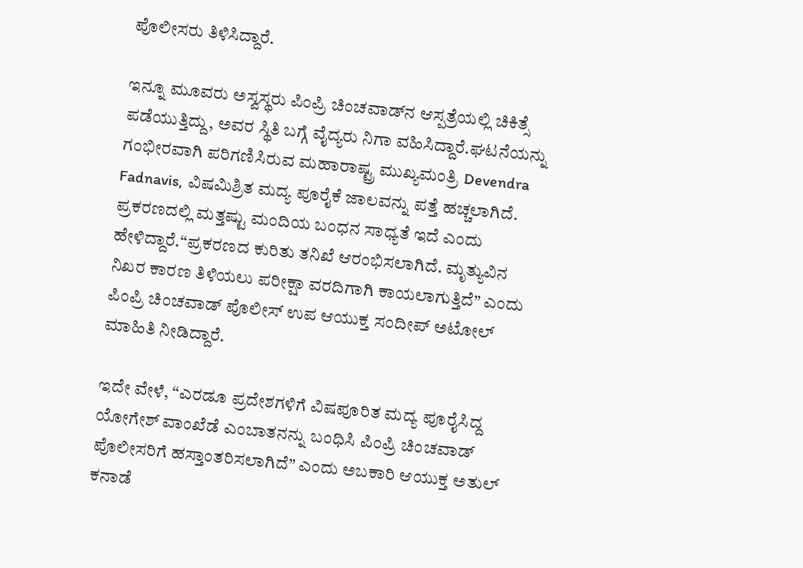ಪೊಲೀಸರು ತಿಳಿಸಿದ್ದಾರೆ.

ಇನ್ನೂ ಮೂವರು ಅಸ್ವಸ್ಥರು ಪಿಂಪ್ರಿ ಚಿಂಚವಾಡ್‌ನ ಆಸ್ಪತ್ರೆಯಲ್ಲಿ ಚಿಕಿತ್ಸೆ ಪಡೆಯುತ್ತಿದ್ದು, ಅವರ ಸ್ಥಿತಿ ಬಗ್ಗೆ ವೈದ್ಯರು ನಿಗಾ ವಹಿಸಿದ್ದಾರೆ.ಘಟನೆಯನ್ನು ಗಂಭೀರವಾಗಿ ಪರಿಗಣಿಸಿರುವ ಮಹಾರಾಷ್ಟ್ರ ಮುಖ್ಯಮಂತ್ರಿ Devendra Fadnavis, ವಿಷಮಿಶ್ರಿತ ಮದ್ಯ ಪೂರೈಕೆ ಜಾಲವನ್ನು ಪತ್ತೆ ಹಚ್ಚಲಾಗಿದೆ. ಪ್ರಕರಣದಲ್ಲಿ ಮತ್ತಷ್ಟು ಮಂದಿಯ ಬಂಧನ ಸಾಧ್ಯತೆ ಇದೆ ಎಂದು ಹೇಳಿದ್ದಾರೆ.“ಪ್ರಕರಣದ ಕುರಿತು ತನಿಖೆ ಆರಂಭಿಸಲಾಗಿದೆ. ಮೃತ್ಯುವಿನ ನಿಖರ ಕಾರಣ ತಿಳಿಯಲು ಪರೀಕ್ಷಾ ವರದಿಗಾಗಿ ಕಾಯಲಾಗುತ್ತಿದೆ” ಎಂದು ಪಿಂಪ್ರಿ ಚಿಂಚವಾಡ್ ಪೊಲೀಸ್ ಉಪ ಆಯುಕ್ತ ಸಂದೀಪ್ ಅಟೋಲ್ ಮಾಹಿತಿ ನೀಡಿದ್ದಾರೆ.

ಇದೇ ವೇಳೆ, “ಎರಡೂ ಪ್ರದೇಶಗಳಿಗೆ ವಿಷಪೂರಿತ ಮದ್ಯ ಪೂರೈಸಿದ್ದ ಯೋಗೇಶ್ ವಾಂಖೆಡೆ ಎಂಬಾತನನ್ನು ಬಂಧಿಸಿ ಪಿಂಪ್ರಿ ಚಿಂಚವಾಡ್ ಪೊಲೀಸರಿಗೆ ಹಸ್ತಾಂತರಿಸಲಾಗಿದೆ” ಎಂದು ಅಬಕಾರಿ ಆಯುಕ್ತ ಅತುಲ್ ಕನಾಡೆ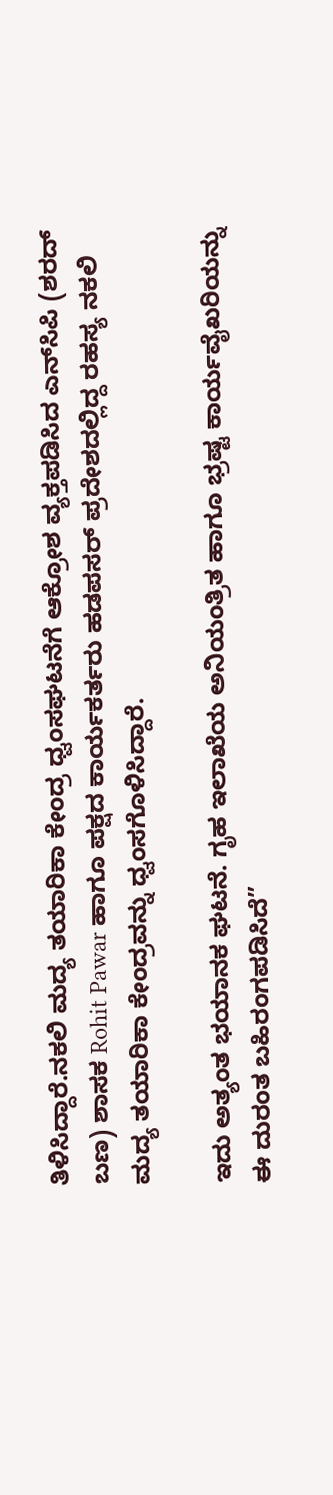ತಿಳಿಸಿದ್ದಾರೆ.ನಕಲಿ ಮದ್ಯ ತಯಾರಿಕಾ ಕೇಂದ್ರ ಧ್ವಂಸಘಟನೆಗೆ ಆಕ್ರೋಶ ವ್ಯಕ್ತಪಡಿಸಿದ ಎನ್‌ಸಿಪಿ (ಶರದ್ ಬಣ) ಶಾಸಕ Rohit Pawar ಹಾಗೂ ಪಕ್ಷದ ಕಾರ್ಯಕರ್ತರು ಹಡಪಸರ್ ಪ್ರದೇಶದಲ್ಲಿದ್ದ ರಹಸ್ಯ ನಕಲಿ ಮದ್ಯ ತಯಾರಿಕಾ ಕೇಂದ್ರವನ್ನು ಧ್ವಂಸಗೊಳಿಸಿದ್ದಾರೆ.

ಇದು ಅತ್ಯಂತ ಭಯಾನಕ ಘಟನೆ. ಗೃಹ ಇಲಾಖೆಯ ಅನಿಯಂತ್ರಿತ ಹಾಗೂ ಭ್ರಷ್ಟ ಕಾರ್ಯವೈಖರಿಯನ್ನು ಈ ದುರಂತ ಬಹಿರಂಗಪಡಿಸಿದೆ”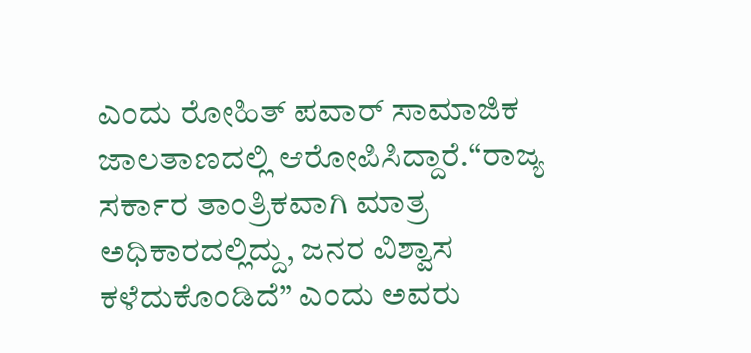ಎಂದು ರೋಹಿತ್ ಪವಾರ್ ಸಾಮಾಜಿಕ ಜಾಲತಾಣದಲ್ಲಿ ಆರೋಪಿಸಿದ್ದಾರೆ.“ರಾಜ್ಯ ಸರ್ಕಾರ ತಾಂತ್ರಿಕವಾಗಿ ಮಾತ್ರ ಅಧಿಕಾರದಲ್ಲಿದ್ದು, ಜನರ ವಿಶ್ವಾಸ ಕಳೆದುಕೊಂಡಿದೆ” ಎಂದು ಅವರು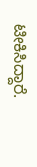ಟೀಕಿಸಿದ್ದಾರೆ.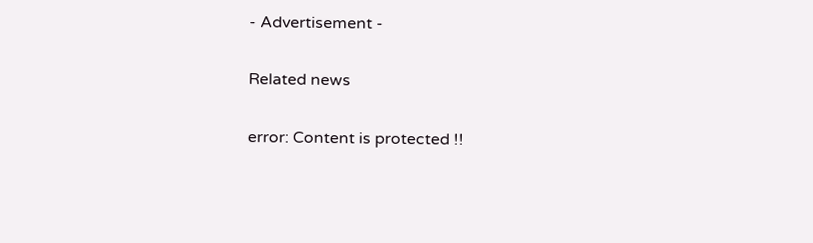- Advertisement -

Related news

error: Content is protected !!